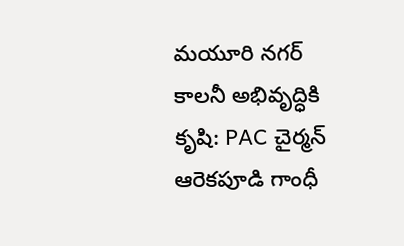మయూరి నగర్ కాలనీ అభివృద్ధికి కృషి: PAC చైర్మన్ ఆరెకపూడి గాంధీ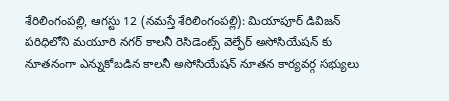శేరిలింగంప‌ల్లి, ఆగ‌స్టు 12 (న‌మ‌స్తే శేరిలింగంప‌ల్లి): మియాపూర్ డివిజన్ పరిధిలోని మయూరి నగర్ కాలనీ రెసిడెంట్స్ వెల్ఫేర్ అసోసియేషన్ కు నూతనంగా ఎన్నుకోబడిన కాలనీ అసోసియేషన్ నూతన కార్యవర్గ సభ్యులు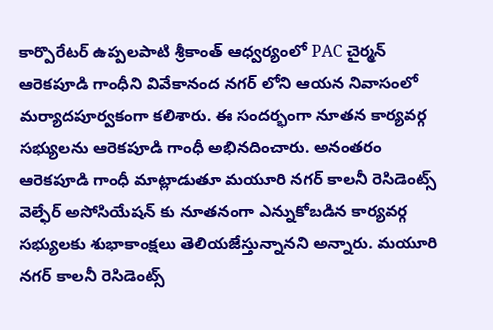కార్పొరేటర్ ఉప్పలపాటి శ్రీకాంత్ ఆధ్వర్యంలో PAC చైర్మన్ ఆరెకపూడి గాంధీని వివేకానంద నగర్ లోని ఆయ‌న నివాసంలో మర్యాదపూర్వకంగా కలిశారు. ఈ సందర్భంగా నూతన కార్యవర్గ సభ్యులను ఆరెకపూడి గాంధీ అభినదించారు. అనంతరం ఆరెకపూడి గాంధీ మాట్లాడుతూ మయూరి నగర్ కాలనీ రెసిడెంట్స్ వెల్ఫేర్ అసోసియేషన్ కు నూతనంగా ఎన్నుకోబడిన కార్యవర్గ సభ్యులకు శుభాకాంక్షలు తెలియజేస్తున్నాన‌ని అన్నారు. మయూరి నగర్ కాలనీ రెసిడెంట్స్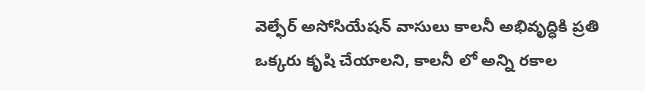వెల్ఫేర్ అసోసియేషన్ వాసులు కాలనీ అభివృద్ధికి ప్రతి ఒక్కరు కృషి చేయాలని, కాలనీ లో అన్ని రకాల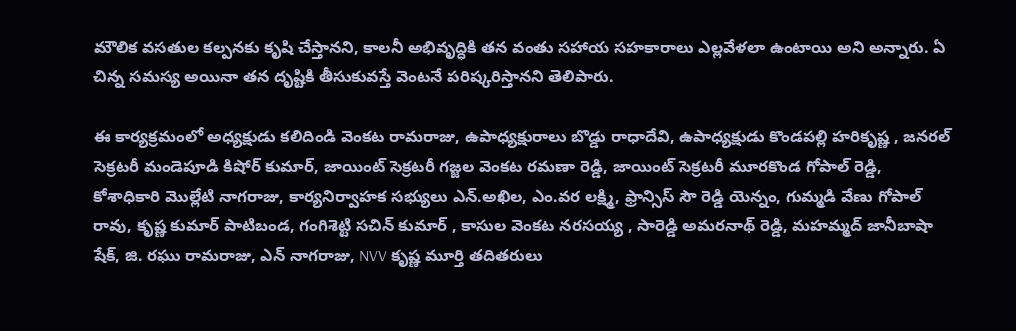మౌలిక వసతుల కల్పనకు కృషి చేస్తానని, కాలనీ అభివృద్ధికి తన వంతు సహాయ సహకారాలు ఎల్లవేళలా ఉంటాయి అని అన్నారు. ఏ చిన్న సమస్య అయినా తన దృష్టికి తీసుకువస్తే వెంటనే పరిష్కరిస్తానని తెలిపారు.

ఈ కార్యక్రమంలో అధ్యక్షుడు కలిదిండి వెంకట రామరాజు, ఉపాధ్యక్షురాలు బొడ్డు రాధాదేవి, ఉపాధ్యక్షుడు కొండపల్లి హరికృష్ణ , జనరల్ సెక్రటరీ మండెపూడి కిషోర్ కుమార్, జాయింట్ సెక్రటరీ గజ్జల వెంకట రమణా రెడ్డి, జాయింట్ సెక్రటరీ మూరకొండ గోపాల్ రెడ్డి, కోశాధికారి మొల్లేటి నాగరాజు, కార్యనిర్వాహక సభ్యులు ఎన్.అఖిల, ఎం.వర లక్ష్మి, ఫ్రాన్సిస్ సౌ రెడ్డి యెన్నం, గుమ్మడి వేణు గోపాల్ రావు, కృష్ణ కుమార్ పాటిబండ, గంగిశెట్టి సచిన్ కుమార్ , కాసుల వెంకట నరసయ్య , సారెడ్డి అమరనాథ్ రెడ్డి, మహమ్మద్ జానీబాషా షేక్, జి. రఘు రామరాజు, ఎన్ నాగరాజు, NVV కృష్ణ మూర్తి తదితరులు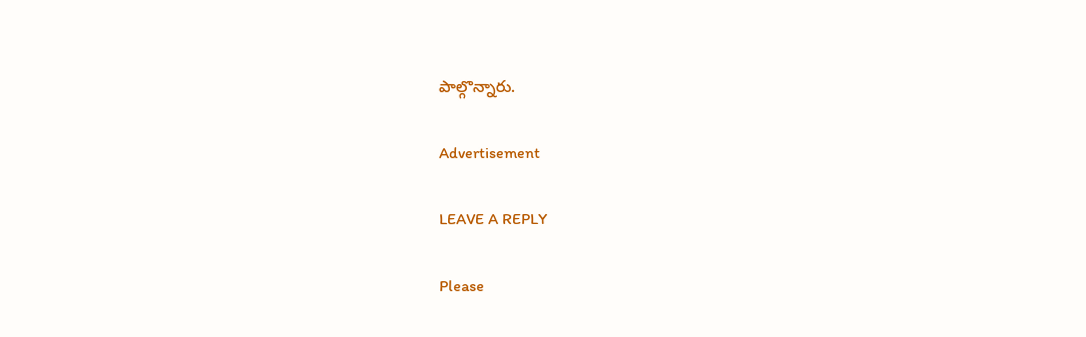పాల్గొన్నారు.

Advertisement

LEAVE A REPLY

Please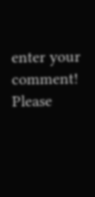enter your comment!
Please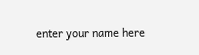enter your name here